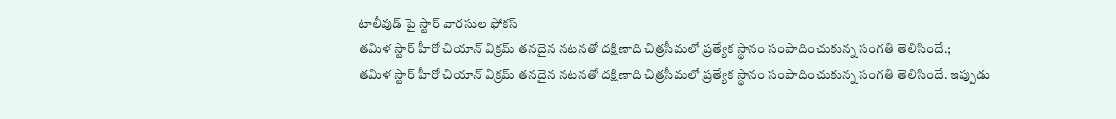టాలీవుడ్ పై స్టార్ వారసుల ఫోకస్
తమిళ స్టార్ హీరో చియాన్ విక్రమ్ తనదైన నటనతో దక్షిణాది చిత్రసీమలో ప్రత్యేక స్థానం సంపాదించుకున్న సంగతి తెలిసిందే.;
తమిళ స్టార్ హీరో చియాన్ విక్రమ్ తనదైన నటనతో దక్షిణాది చిత్రసీమలో ప్రత్యేక స్థానం సంపాదించుకున్న సంగతి తెలిసిందే. ఇప్పుడు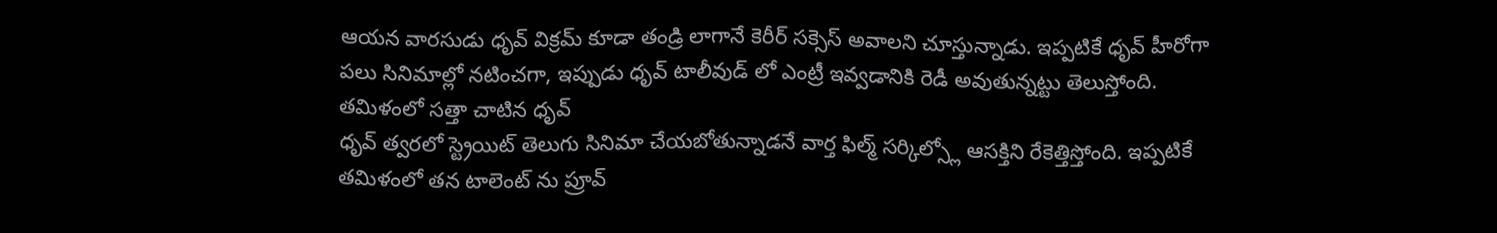ఆయన వారసుడు ధృవ్ విక్రమ్ కూడా తండ్రి లాగానే కెరీర్ సక్సెస్ అవాలని చూస్తున్నాడు. ఇప్పటికే ధృవ్ హీరోగా పలు సినిమాల్లో నటించగా, ఇప్పుడు ధృవ్ టాలీవుడ్ లో ఎంట్రీ ఇవ్వడానికి రెడీ అవుతున్నట్టు తెలుస్తోంది.
తమిళంలో సత్తా చాటిన ధృవ్
ధృవ్ త్వరలో స్ట్రెయిట్ తెలుగు సినిమా చేయబోతున్నాడనే వార్త ఫిల్మ్ సర్కిల్స్లో ఆసక్తిని రేకెత్తిస్తోంది. ఇప్పటికే తమిళంలో తన టాలెంట్ ను ప్రూవ్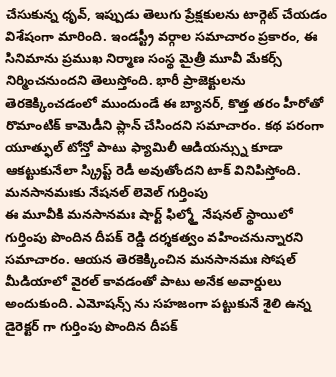చేసుకున్న ధృవ్, ఇప్పుడు తెలుగు ప్రేక్షకులను టార్గెట్ చేయడం విశేషంగా మారింది. ఇండస్ట్రీ వర్గాల సమాచారం ప్రకారం, ఈ సినిమాను ప్రముఖ నిర్మాణ సంస్థ మైత్రీ మూవీ మేకర్స్ నిర్మించనుందని తెలుస్తోంది. భారీ ప్రాజెక్టులను తెరకెక్కించడంలో ముందుండే ఈ బ్యానర్, కొత్త తరం హీరోతో రొమాంటిక్ కామెడీని ప్లాన్ చేసిందని సమాచారం. కథ పరంగా యూత్ఫుల్ టోన్తో పాటు ఫ్యామిలీ ఆడియన్స్ను కూడా ఆకట్టుకునేలా స్క్రిప్ట్ రెడీ అవుతోందని టాక్ వినిపిస్తోంది.
మనసానమఃకు నేషనల్ లెవెల్ గుర్తింపు
ఈ మూవీకి మనసానమః షార్ట్ ఫిల్మ్తో నేషనల్ స్థాయిలో గుర్తింపు పొందిన దీపక్ రెడ్డి దర్శకత్వం వహించనున్నారని సమాచారం. ఆయన తెరకెక్కించిన మనసానమః సోషల్ మీడియాలో వైరల్ కావడంతో పాటు అనేక అవార్డులు అందుకుంది. ఎమోషన్స్ ను సహజంగా పట్టుకునే శైలి ఉన్న డైరెక్టర్ గా గుర్తింపు పొందిన దీపక్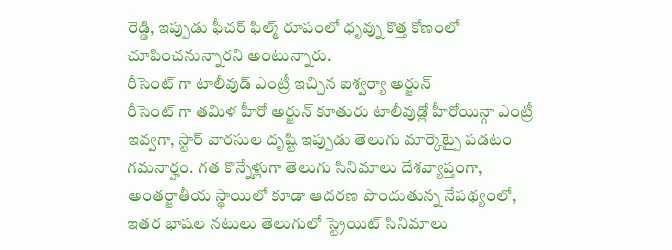రెడ్డి, ఇప్పుడు ఫీచర్ ఫిల్మ్ రూపంలో ధృవ్ను కొత్త కోణంలో చూపించనున్నారని అంటున్నారు.
రీసెంట్ గా టాలీవుడ్ ఎంట్రీ ఇచ్చిన ఐశ్వర్యా అర్జున్
రీసెంట్ గా తమిళ హీరో అర్జున్ కూతురు టాలీవుడ్లో హీరోయిన్గా ఎంట్రీ ఇవ్వగా, స్టార్ వారసుల దృష్టి ఇప్పుడు తెలుగు మార్కెట్పై పడటం గమనార్హం. గత కొన్నేళ్లుగా తెలుగు సినిమాలు దేశవ్యాప్తంగా, అంతర్జాతీయ స్థాయిలో కూడా ఆదరణ పొందుతున్న నేపథ్యంలో, ఇతర భాషల నటులు తెలుగులో స్ట్రెయిట్ సినిమాలు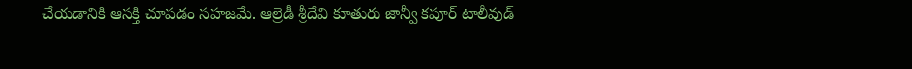చేయడానికి ఆసక్తి చూపడం సహజమే. ఆల్రెడీ శ్రీదేవి కూతురు జాన్వీ కపూర్ టాలీవుడ్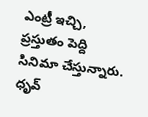ఎంట్రీ ఇచ్చి, ప్రస్తుతం పెద్ది సినిమా చేస్తున్నారు.
ధృవ్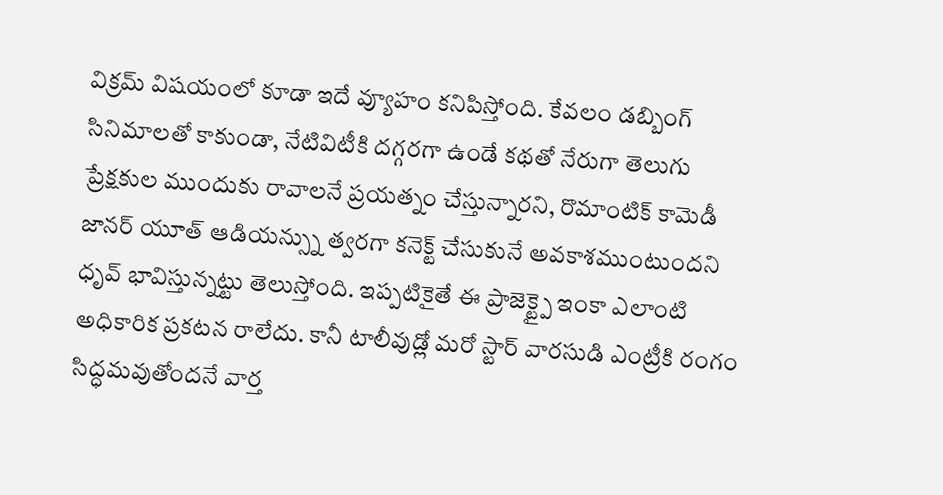విక్రమ్ విషయంలో కూడా ఇదే వ్యూహం కనిపిస్తోంది. కేవలం డబ్బింగ్ సినిమాలతో కాకుండా, నేటివిటీకి దగ్గరగా ఉండే కథతో నేరుగా తెలుగు ప్రేక్షకుల ముందుకు రావాలనే ప్రయత్నం చేస్తున్నారని, రొమాంటిక్ కామెడీ జానర్ యూత్ ఆడియన్స్ను త్వరగా కనెక్ట్ చేసుకునే అవకాశముంటుందని ధృవ్ భావిస్తున్నట్టు తెలుస్తోంది. ఇప్పటికైతే ఈ ప్రాజెక్ట్పై ఇంకా ఎలాంటి అధికారిక ప్రకటన రాలేదు. కానీ టాలీవుడ్లో మరో స్టార్ వారసుడి ఎంట్రీకి రంగం సిద్ధమవుతోందనే వార్త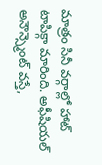మాత్రం సినీ వర్గాల్లో హాట్ టాపిక్గా మారింది. అఫీషియల్ అనౌన్స్మెంట్ వస్తే,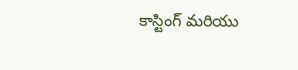కాస్టింగ్ మరియు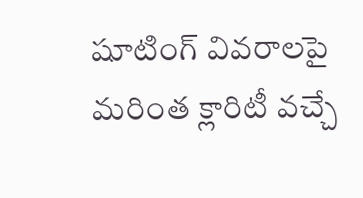షూటింగ్ వివరాలపై మరింత క్లారిటీ వచ్చే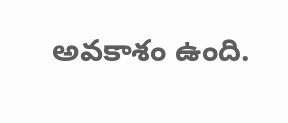అవకాశం ఉంది.